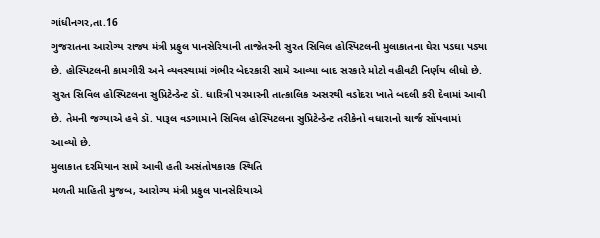ગાંધીનગર,તા.16
ગુજરાતના આરોગ્ય રાજ્ય મંત્રી પ્રફુલ પાનસેરિયાની તાજેતરની સુરત સિવિલ હોસ્પિટલની મુલાકાતના ઘેરા પડઘા પડ્યા છે. હોસ્પિટલની કામગીરી અને વ્યવસ્થામાં ગંભીર બેદરકારી સામે આવ્યા બાદ સરકારે મોટો વહીવટી નિર્ણય લીધો છે. સુરત સિવિલ હોસ્પિટલના સુપ્રિટેન્ડેન્ટ ડૉ. ધારિત્રી પરમારની તાત્કાલિક અસરથી વડોદરા ખાતે બદલી કરી દેવામાં આવી છે. તેમની જગ્યાએ હવે ડૉ. પારૂલ વડગામાને સિવિલ હોસ્પિટલના સુપ્રિટેન્ડેન્ટ તરીકેનો વધારાનો ચાર્જ સોંપવામાં આવ્યો છે.
મુલાકાત દરમિયાન સામે આવી હતી અસંતોષકારક સ્થિતિ
મળતી માહિતી મુજબ, આરોગ્ય મંત્રી પ્રફુલ પાનસેરિયાએ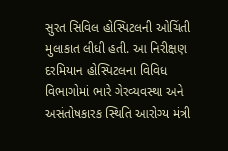સુરત સિવિલ હોસ્પિટલની ઓચિંતી મુલાકાત લીધી હતી. આ નિરીક્ષણ દરમિયાન હોસ્પિટલના વિવિધ વિભાગોમાં ભારે ગેરવ્યવસ્થા અને અસંતોષકારક સ્થિતિ આરોગ્ય મંત્રી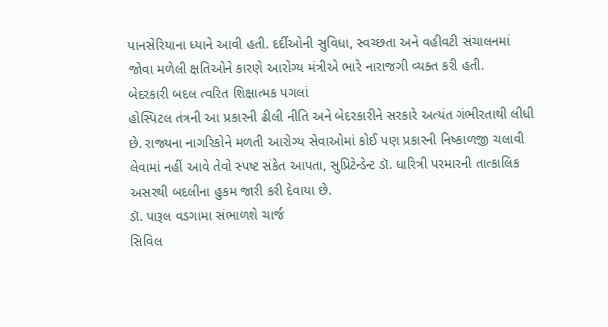પાનસેરિયાના ધ્યાને આવી હતી. દર્દીઓની સુવિધા, સ્વચ્છતા અને વહીવટી સંચાલનમાં જોવા મળેલી ક્ષતિઓને કારણે આરોગ્ય મંત્રીએ ભારે નારાજગી વ્યક્ત કરી હતી.
બેદરકારી બદલ ત્વરિત શિક્ષાત્મક પગલાં
હોસ્પિટલ તંત્રની આ પ્રકારની ઢીલી નીતિ અને બેદરકારીને સરકારે અત્યંત ગંભીરતાથી લીધી છે. રાજ્યના નાગરિકોને મળતી આરોગ્ય સેવાઓમાં કોઈ પણ પ્રકારની નિષ્કાળજી ચલાવી લેવામાં નહીં આવે તેવો સ્પષ્ટ સંકેત આપતા, સુપ્રિટેન્ડેન્ટ ડૉ. ધારિત્રી પરમારની તાત્કાલિક અસરથી બદલીના હુકમ જારી કરી દેવાયા છે.
ડૉ. પારૂલ વડગામા સંભાળશે ચાર્જ
સિવિલ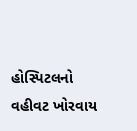હોસ્પિટલનો વહીવટ ખોરવાય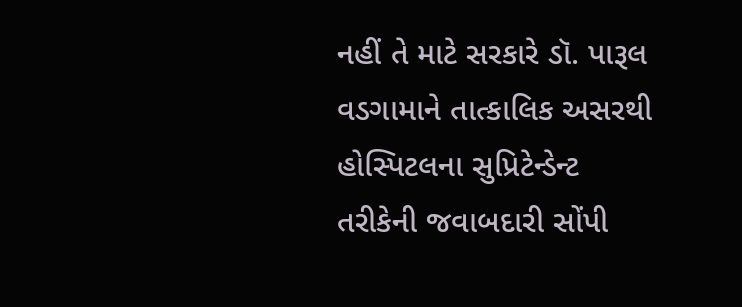નહીં તે માટે સરકારે ડૉ. પારૂલ વડગામાને તાત્કાલિક અસરથી હોસ્પિટલના સુપ્રિટેન્ડેન્ટ તરીકેની જવાબદારી સોંપી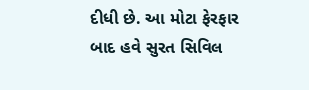દીધી છે. આ મોટા ફેરફાર બાદ હવે સુરત સિવિલ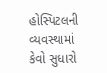હોસ્પિટલની વ્યવસ્થામાં કેવો સુધારો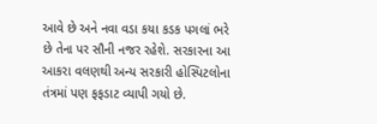આવે છે અને નવા વડા કયા કડક પગલાં ભરે છે તેના પર સૌની નજર રહેશે. સરકારના આ આકરા વલણથી અન્ય સરકારી હોસ્પિટલોના તંત્રમાં પણ ફફડાટ વ્યાપી ગયો છે.